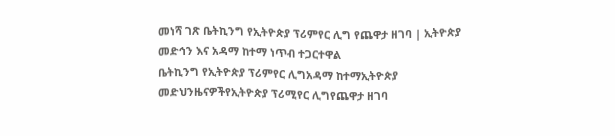መነሻ ገጽ ቤትኪንግ የኢትዮጵያ ፕሪምየር ሊግ የጨዋታ ዘገባ | ኢትዮጵያ መድኅን እና አዳማ ከተማ ነጥብ ተጋርተዋል
ቤትኪንግ የኢትዮጵያ ፕሪምየር ሊግአዳማ ከተማኢትዮጵያ መድህንዜናዎችየኢትዮጵያ ፕሪሚየር ሊግየጨዋታ ዘገባ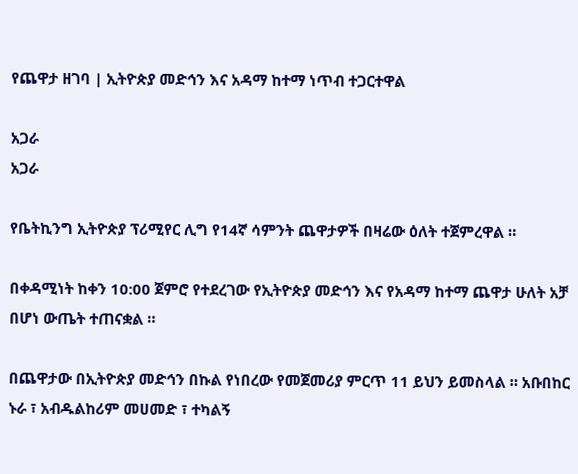የጨዋታ ዘገባ | ኢትዮጵያ መድኅን እና አዳማ ከተማ ነጥብ ተጋርተዋል

አጋራ
አጋራ

የቤትኪንግ ኢትዮጵያ ፕሪሚየር ሊግ የ14ኛ ሳምንት ጨዋታዎች በዛሬው ዕለት ተጀምረዋል ።

በቀዳሚነት ከቀን 10:00 ጀምሮ የተደረገው የኢትዮጵያ መድኅን እና የአዳማ ከተማ ጨዋታ ሁለት አቻ በሆነ ውጤት ተጠናቋል ።

በጨዋታው በኢትዮጵያ መድኅን በኩል የነበረው የመጀመሪያ ምርጥ 11 ይህን ይመስላል ። አቡበከር ኑራ ፣ አብዱልከሪም መሀመድ ፣ ተካልኝ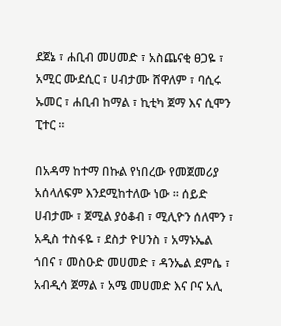ደጀኔ ፣ ሐቢብ መሀመድ ፣ አስጨናቂ ፀጋዬ ፣ አሚር ሙደሲር ፣ ሀብታሙ ሸዋለም ፣ ባሲሩ ኡመር ፣ ሐቢብ ከማል ፣ ኪቲካ ጀማ እና ሲሞን ፒተር ።

በአዳማ ከተማ በኩል የነበረው የመጀመሪያ አሰላለፍም እንደሚከተለው ነው ። ሰይድ ሀብታሙ ፣ ጀሚል ያዕቆብ ፣ ሚሊዮን ሰለሞን ፣ አዲስ ተስፋዬ ፣ ደስታ ዮሀንስ ፣ አማኑኤል ጎበና ፣ መስዑድ መሀመድ ፣ ዳንኤል ደምሴ ፣ አብዲሳ ጀማል ፣ አሜ መሀመድ እና ቦና አሊ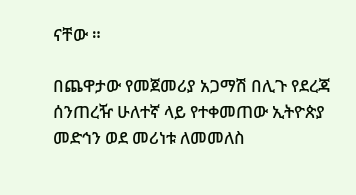ናቸው ።

በጨዋታው የመጀመሪያ አጋማሽ በሊጉ የደረጃ ሰንጠረዥ ሁለተኛ ላይ የተቀመጠው ኢትዮጵያ መድኅን ወደ መሪነቱ ለመመለስ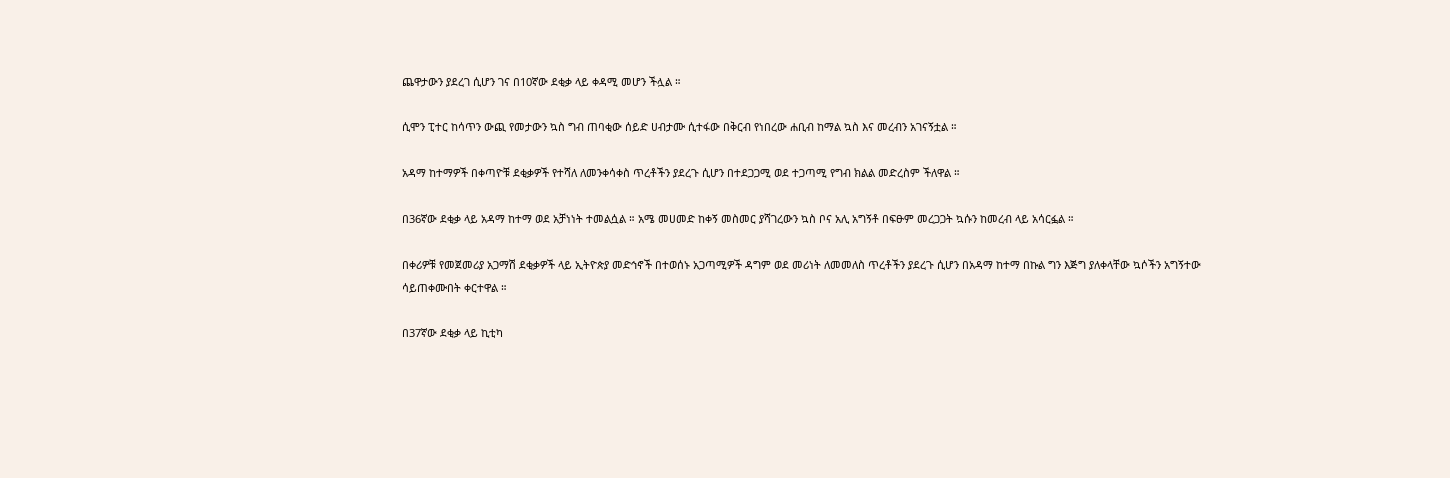ጨዋታውን ያደረገ ሲሆን ገና በ10ኛው ደቂቃ ላይ ቀዳሚ መሆን ችሏል ።

ሲሞን ፒተር ከሳጥን ውጪ የመታውን ኳስ ግብ ጠባቂው ሰይድ ሀብታሙ ሲተፋው በቅርብ የነበረው ሐቢብ ከማል ኳስ እና መረብን አገናኝቷል ።

አዳማ ከተማዎች በቀጣዮቹ ደቂቃዎች የተሻለ ለመንቀሳቀስ ጥረቶችን ያደረጉ ሲሆን በተደጋጋሚ ወደ ተጋጣሚ የግብ ክልል መድረስም ችለዋል ።

በ36ኛው ደቂቃ ላይ አዳማ ከተማ ወደ አቻነነት ተመልሷል ። አሜ መሀመድ ከቀኝ መስመር ያሻገረውን ኳስ ቦና አሊ አግኝቶ በፍፁም መረጋጋት ኳሱን ከመረብ ላይ አሳርፏል ።

በቀሪዎቹ የመጀመሪያ አጋማሽ ደቂቃዎች ላይ ኢትዮጵያ መድኅኖች በተወሰኑ አጋጣሚዎች ዳግም ወደ መሪነት ለመመለስ ጥረቶችን ያደረጉ ሲሆን በአዳማ ከተማ በኩል ግን እጅግ ያለቀላቸው ኳሶችን አግኝተው ሳይጠቀሙበት ቀርተዋል ።

በ37ኛው ደቂቃ ላይ ኪቲካ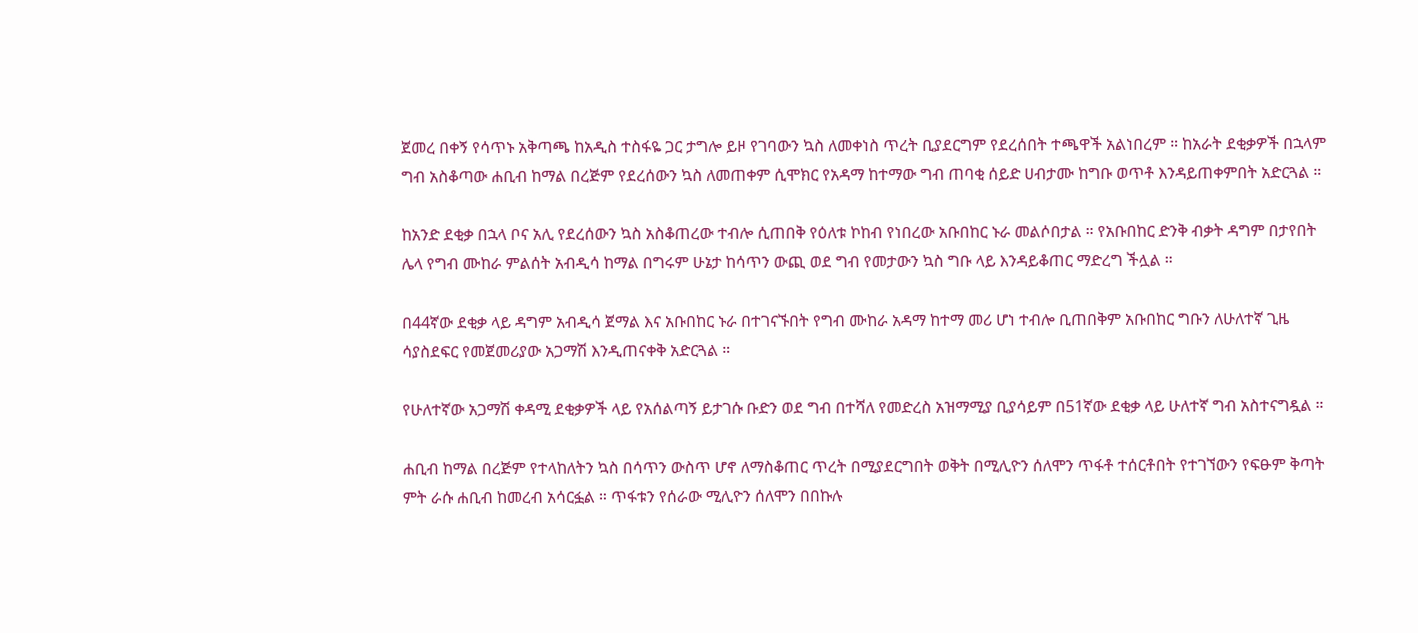ጀመረ በቀኝ የሳጥኑ አቅጣጫ ከአዲስ ተስፋዬ ጋር ታግሎ ይዞ የገባውን ኳስ ለመቀነስ ጥረት ቢያደርግም የደረሰበት ተጫዋች አልነበረም ። ከአራት ደቂቃዎች በኋላም ግብ አስቆጣው ሐቢብ ከማል በረጅም የደረሰውን ኳስ ለመጠቀም ሲሞክር የአዳማ ከተማው ግብ ጠባቂ ሰይድ ሀብታሙ ከግቡ ወጥቶ እንዳይጠቀምበት አድርጓል ።

ከአንድ ደቂቃ በኋላ ቦና አሊ የደረሰውን ኳስ አስቆጠረው ተብሎ ሲጠበቅ የዕለቱ ኮከብ የነበረው አቡበከር ኑራ መልሶበታል ። የአቡበከር ድንቅ ብቃት ዳግም በታየበት ሌላ የግብ ሙከራ ምልሰት አብዲሳ ከማል በግሩም ሁኔታ ከሳጥን ውጪ ወደ ግብ የመታውን ኳስ ግቡ ላይ እንዳይቆጠር ማድረግ ችሏል ።

በ44ኛው ደቂቃ ላይ ዳግም አብዲሳ ጀማል እና አቡበከር ኑራ በተገናኙበት የግብ ሙከራ አዳማ ከተማ መሪ ሆነ ተብሎ ቢጠበቅም አቡበከር ግቡን ለሁለተኛ ጊዜ ሳያስደፍር የመጀመሪያው አጋማሽ እንዲጠናቀቅ አድርጓል ።

የሁለተኛው አጋማሽ ቀዳሚ ደቂቃዎች ላይ የአሰልጣኝ ይታገሱ ቡድን ወደ ግብ በተሻለ የመድረስ አዝማሚያ ቢያሳይም በ51ኛው ደቂቃ ላይ ሁለተኛ ግብ አስተናግዷል ።

ሐቢብ ከማል በረጅም የተላከለትን ኳስ በሳጥን ውስጥ ሆኖ ለማስቆጠር ጥረት በሚያደርግበት ወቅት በሚሊዮን ሰለሞን ጥፋቶ ተሰርቶበት የተገኘውን የፍፁም ቅጣት ምት ራሱ ሐቢብ ከመረብ አሳርፏል ። ጥፋቱን የሰራው ሚሊዮን ሰለሞን በበኩሉ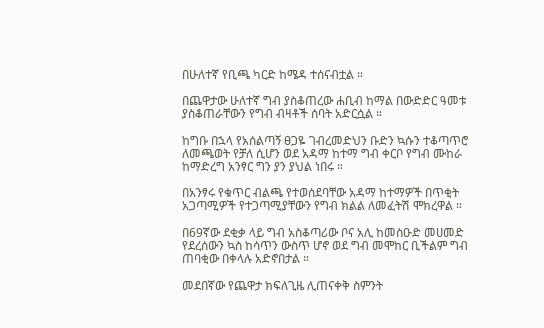በሁለተኛ የቢጫ ካርድ ከሜዳ ተሰናብቷል ።

በጨዋታው ሁለተኛ ግብ ያስቆጠረው ሐቢብ ከማል በውድድር ዓመቱ ያስቆጠራቸውን የግብ ብዛቶች ሰባት አድርሷል ።

ከግቡ በኋላ የአሰልጣኝ ፀጋዬ ገብረመድህን ቡድን ኳሱን ተቆጣጥሮ ለመጫወት የቻለ ሲሆን ወደ አዳማ ከተማ ግብ ቀርቦ የግብ ሙከራ ከማድረግ አንፃር ግን ያን ያህል ነበሩ ።

በአንፃሩ የቁጥር ብልጫ የተወሰደባቸው አዳማ ከተማዎች በጥቂት አጋጣሚዎች የተጋጣሚያቸውን የግብ ክልል ለመፈትሽ ሞክረዋል ።

በ69ኛው ደቂቃ ላይ ግብ አስቆጣሪው ቦና አሊ ከመስዑድ መሀመድ የደረሰውን ኳስ ከሳጥን ውስጥ ሆኖ ወደ ግብ መሞከር ቢችልም ግብ ጠባቂው በቀላሉ አድኖበታል ።

መደበኛው የጨዋታ ክፍለጊዜ ሊጠናቀቅ ስምንት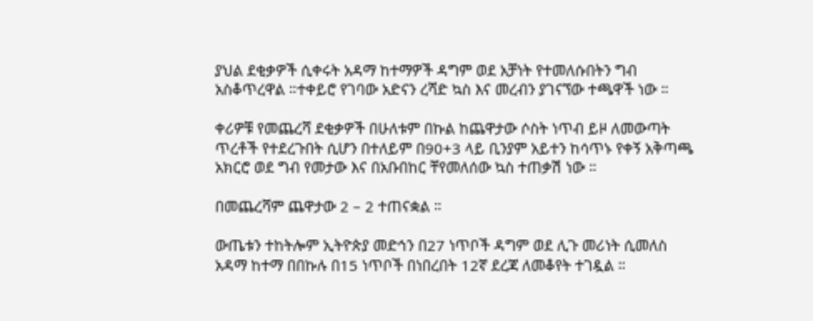ያህል ደቂቃዎች ሲቀሩት አዳማ ከተማዎች ዳግም ወደ አቻነት የተመለሱበትን ግብ አስቆጥረዋል ።ተቀይሮ የገባው አድናን ረሻድ ኳስ እና መረብን ያገናኘው ተጫዋች ነው ።

ቀሪዎቹ የመጨረሻ ደቂቃዎች በሁለቱም በኩል ከጨዋታው ሶስት ነጥብ ይዞ ለመውጣት ጥረቶች የተደረጉበት ሲሆን በተለይም በ90+3 ላይ ቢንያም አይተን ከሳጥኑ የቀኝ አቅጣጫ አክርሮ ወደ ግብ የመታው እና በአቡበከር ቸየመለሰው ኳስ ተጠቃሽ ነው ።

በመጨረሻም ጨዋታው 2 – 2 ተጠናቋል ።

ውጤቱን ተከትሎም ኢትዮጵያ መድኅን በ27 ነጥቦች ዳግም ወደ ሊጉ መሪነት ሲመለስ አዳማ ከተማ በበኩሉ በ15 ነጥቦች በነበረበት 12ኛ ደረጃ ለመቆየት ተገዷል ።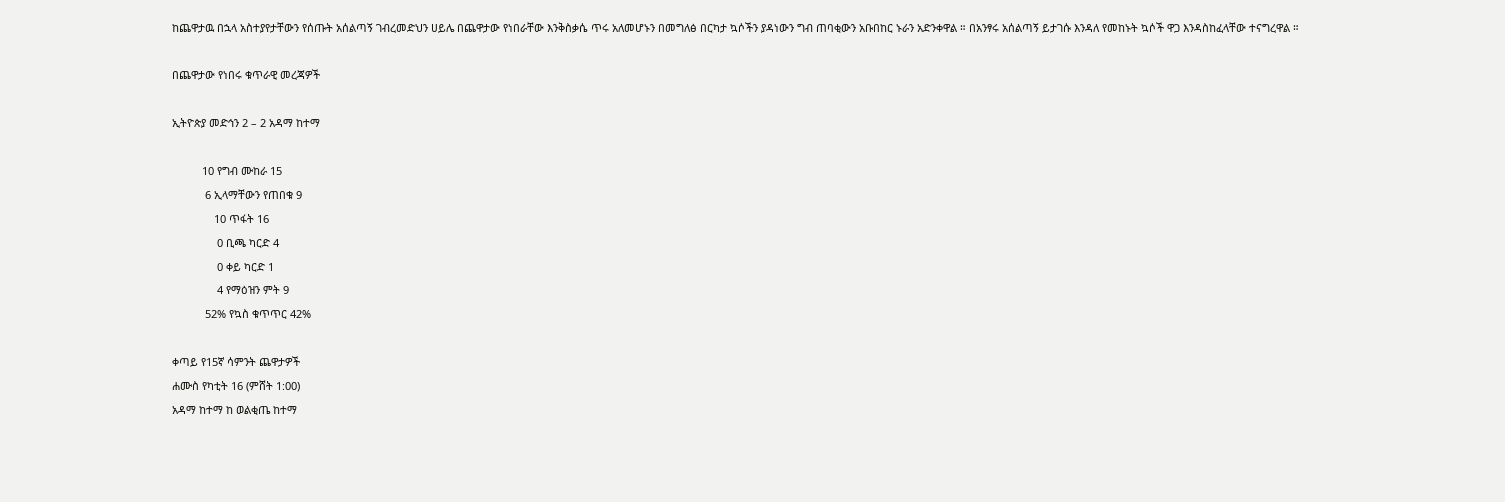ከጨዋታዉ በኋላ አስተያየታቸውን የሰጡት አሰልጣኝ ገብረመድህን ሀይሌ በጨዋታው የነበራቸው እንቅስቃሴ ጥሩ አለመሆኑን በመግለፅ በርካታ ኳሶችን ያዳነውን ግብ ጠባቂውን አቡበከር ኑራን አድንቀዋል ። በአንፃሩ አሰልጣኝ ይታገሱ እንዳለ የመከኑት ኳሶች ዋጋ እንዳስከፈላቸው ተናግረዋል ።

በጨዋታው የነበሩ ቁጥራዊ መረጃዎች

ኢትዮጵያ መድኅን 2 – 2 አዳማ ከተማ

          10 የግብ ሙከራ 15
           6 ኢላማቸውን የጠበቁ 9
              10 ጥፋት 16
               0 ቢጫ ካርድ 4
               0 ቀይ ካርድ 1
               4 የማዕዝን ምት 9
           52% የኳስ ቁጥጥር 42%

ቀጣይ የ15ኛ ሳምንት ጨዋታዎች
ሐሙስ የካቲት 16 (ምሸት 1:00)
አዳማ ከተማ ከ ወልቂጤ ከተማ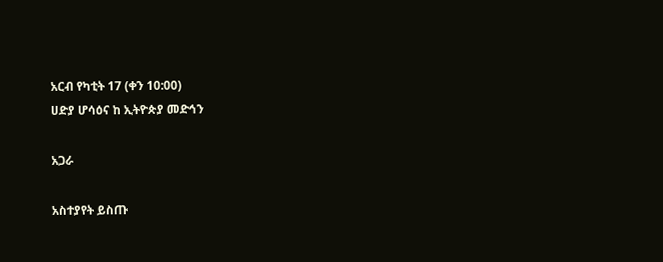አርብ የካቲት 17 (ቀን 10:00)
ሀድያ ሆሳዕና ከ ኢትዮጵያ መድኅን

አጋራ

አስተያየት ይስጡ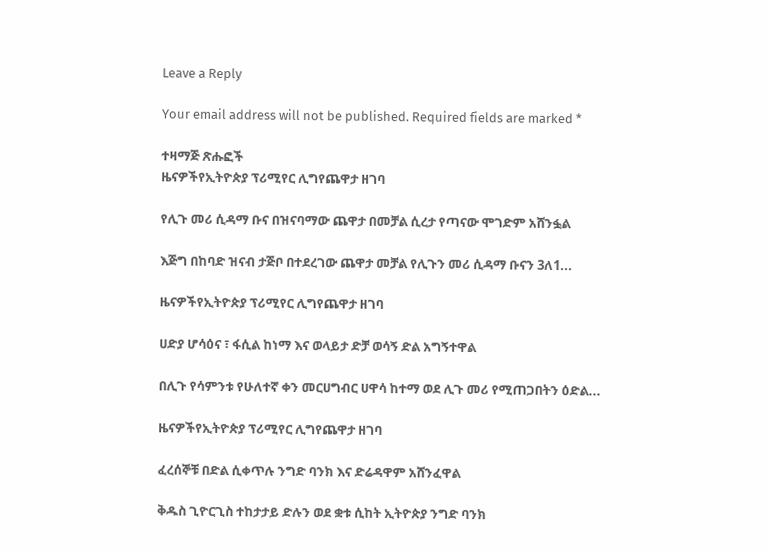Leave a Reply

Your email address will not be published. Required fields are marked *

ተዛማጅ ጽሑፎች
ዜናዎችየኢትዮጵያ ፕሪሚየር ሊግየጨዋታ ዘገባ

የሊጉ መሪ ሲዳማ ቡና በዝናባማው ጨዋታ በመቻል ሲረታ የጣናው ሞገድም አሸንፏል

እጅግ በከባድ ዝናብ ታጅቦ በተደረገው ጨዋታ መቻል የሊጉን መሪ ሲዳማ ቡናን 3ለ1...

ዜናዎችየኢትዮጵያ ፕሪሚየር ሊግየጨዋታ ዘገባ

ሀድያ ሆሳዕና ፣ ፋሲል ከነማ እና ወላይታ ድቻ ወሳኝ ድል አግኝተዋል

በሊጉ የሳምንቱ የሁለተኛ ቀን መርሀግብር ሀዋሳ ከተማ ወደ ሊጉ መሪ የሚጠጋበትን ዕድል...

ዜናዎችየኢትዮጵያ ፕሪሚየር ሊግየጨዋታ ዘገባ

ፈረሰኞቹ በድል ሲቀጥሉ ንግድ ባንክ እና ድሬዳዋም አሸንፈዋል

ቅዱስ ጊዮርጊስ ተከታታይ ድሉን ወደ ቋቱ ሲከት ኢትዮጵያ ንግድ ባንክ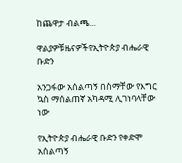ከጨዋታ ብልጫ...

ዋልያዎቹዜናዎችየኢትዮጵያ ብሔራዊ ቡድን

አንጋፋው አሰልጣኝ በስማቸው የእግር ኳስ ማሰልጠኛ አካዳሚ ሊገነባላቸው ነው

የኢትዮጵያ ብሔራዊ ቡድን የቀድሞ አሰልጣኝ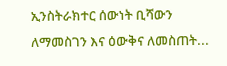ኢንስትራክተር ሰውነት ቢሻውን ለማመስገን እና ዕውቅና ለመስጠት...